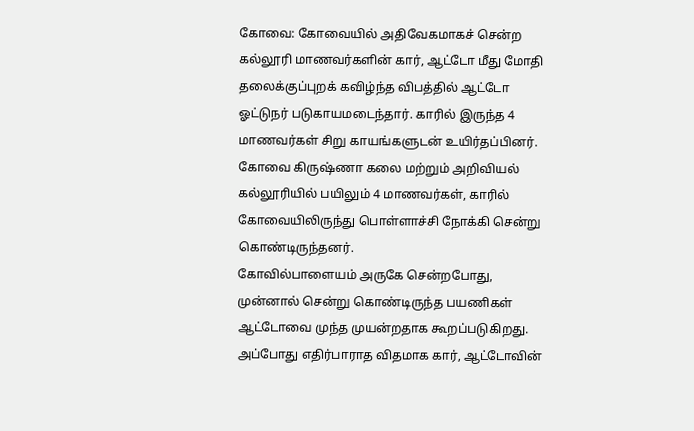கோவை: கோவையில் அதிவேகமாகச் சென்ற கல்லூரி மாணவர்களின் கார், ஆட்டோ மீது மோதி தலைக்குப்புறக் கவிழ்ந்த விபத்தில் ஆட்டோ ஓட்டுநர் படுகாயமடைந்தார். காரில் இருந்த 4 மாணவர்கள் சிறு காயங்களுடன் உயிர்தப்பினர்.
கோவை கிருஷ்ணா கலை மற்றும் அறிவியல் கல்லூரியில் பயிலும் 4 மாணவர்கள், காரில் கோவையிலிருந்து பொள்ளாச்சி நோக்கி சென்று கொண்டிருந்தனர்.
கோவில்பாளையம் அருகே சென்றபோது, முன்னால் சென்று கொண்டிருந்த பயணிகள் ஆட்டோவை முந்த முயன்றதாக கூறப்படுகிறது. அப்போது எதிர்பாராத விதமாக கார், ஆட்டோவின்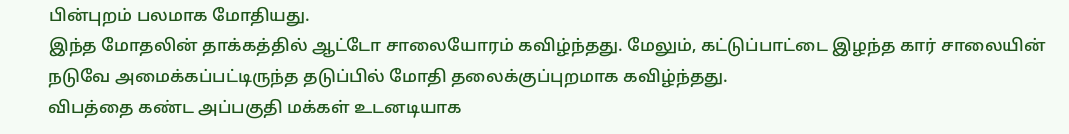பின்புறம் பலமாக மோதியது.
இந்த மோதலின் தாக்கத்தில் ஆட்டோ சாலையோரம் கவிழ்ந்தது. மேலும், கட்டுப்பாட்டை இழந்த கார் சாலையின் நடுவே அமைக்கப்பட்டிருந்த தடுப்பில் மோதி தலைக்குப்புறமாக கவிழ்ந்தது.
விபத்தை கண்ட அப்பகுதி மக்கள் உடனடியாக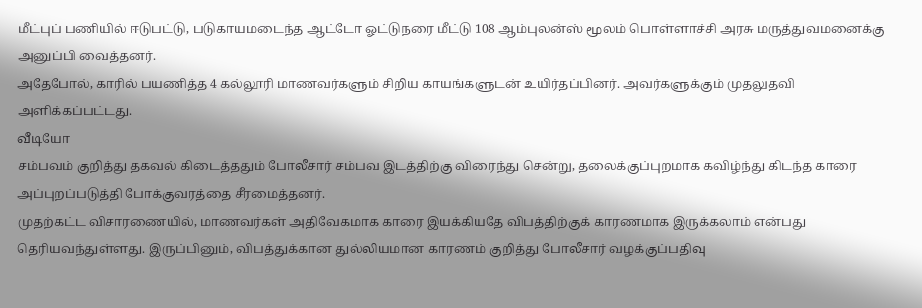மீட்புப் பணியில் ஈடுபட்டு, படுகாயமடைந்த ஆட்டோ ஓட்டுநரை மீட்டு 108 ஆம்புலன்ஸ் மூலம் பொள்ளாச்சி அரசு மருத்துவமனைக்கு அனுப்பி வைத்தனர்.
அதேபோல், காரில் பயணித்த 4 கல்லூரி மாணவர்களும் சிறிய காயங்களுடன் உயிர்தப்பினர். அவர்களுக்கும் முதலுதவி அளிக்கப்பட்டது.
வீடியோ
சம்பவம் குறித்து தகவல் கிடைத்ததும் போலீசார் சம்பவ இடத்திற்கு விரைந்து சென்று, தலைக்குப்புறமாக கவிழ்ந்து கிடந்த காரை அப்புறப்படுத்தி போக்குவரத்தை சீரமைத்தனர்.
முதற்கட்ட விசாரணையில், மாணவர்கள் அதிவேகமாக காரை இயக்கியதே விபத்திற்குக் காரணமாக இருக்கலாம் என்பது தெரியவந்துள்ளது. இருப்பினும், விபத்துக்கான துல்லியமான காரணம் குறித்து போலீசார் வழக்குப்பதிவு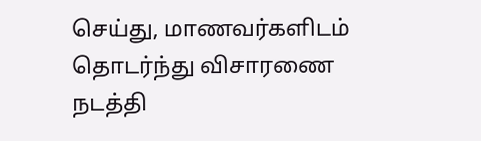செய்து, மாணவர்களிடம் தொடர்ந்து விசாரணை நடத்தி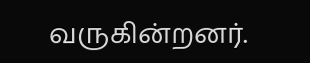வருகின்றனர்.